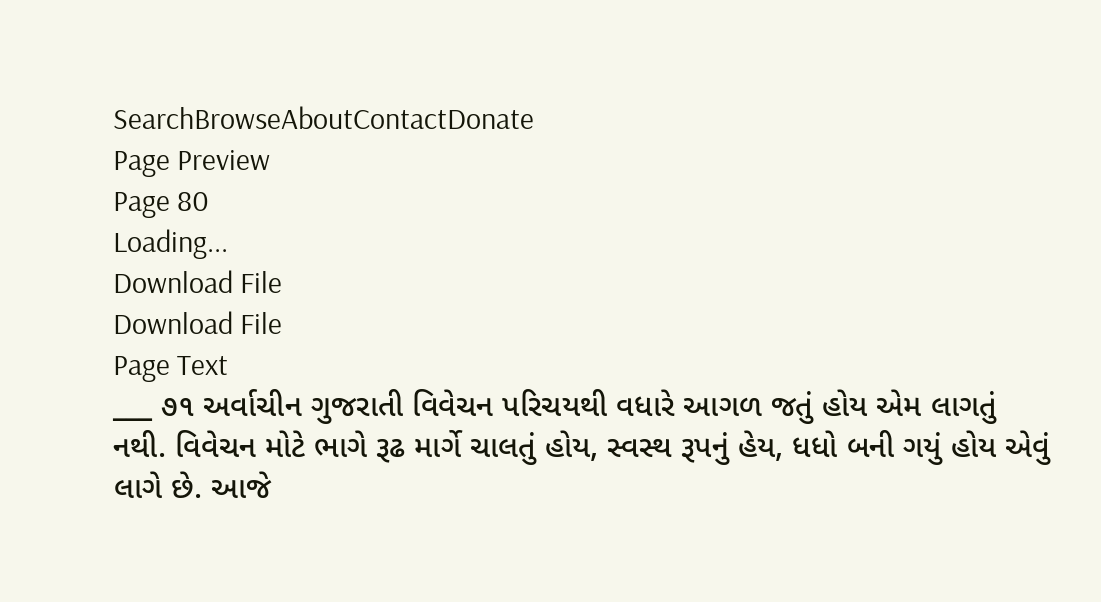SearchBrowseAboutContactDonate
Page Preview
Page 80
Loading...
Download File
Download File
Page Text
___ ૭૧ અર્વાચીન ગુજરાતી વિવેચન પરિચયથી વધારે આગળ જતું હોય એમ લાગતું નથી. વિવેચન મોટે ભાગે રૂઢ માર્ગે ચાલતું હોય, સ્વસ્થ રૂપનું હેય, ધધો બની ગયું હોય એવું લાગે છે. આજે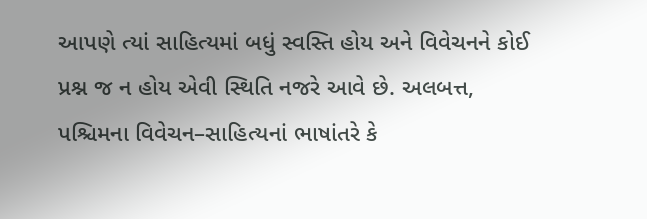આપણે ત્યાં સાહિત્યમાં બધું સ્વસ્તિ હોય અને વિવેચનને કોઈ પ્રશ્ન જ ન હોય એવી સ્થિતિ નજરે આવે છે. અલબત્ત, પશ્ચિમના વિવેચન–સાહિત્યનાં ભાષાંતરે કે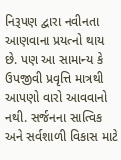નિરૂપણ દ્વારા નવીનતા આણવાના પ્રયત્નો થાય છે. પણ આ સામાન્ય કે ઉપજીવી પ્રવૃત્તિ માત્રથી આપણો વારો આવવાનો નથી. સર્જનના સાત્વિક અને સર્વશાળી વિકાસ માટે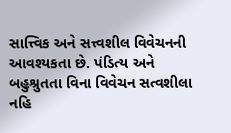સાત્ત્વિક અને સત્ત્વશીલ વિવેચનની આવશ્યકતા છે. પંડિત્ય અને બહુશ્રુતતા વિના વિવેચન સત્વશીલા નહિ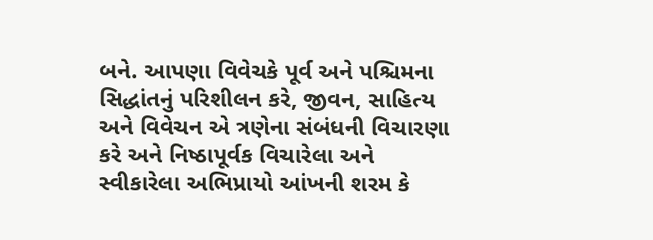બને. આપણા વિવેચકે પૂર્વ અને પશ્ચિમના સિદ્ધાંતનું પરિશીલન કરે, જીવન, સાહિત્ય અને વિવેચન એ ત્રણેના સંબંધની વિચારણા કરે અને નિષ્ઠાપૂર્વક વિચારેલા અને સ્વીકારેલા અભિપ્રાયો આંખની શરમ કે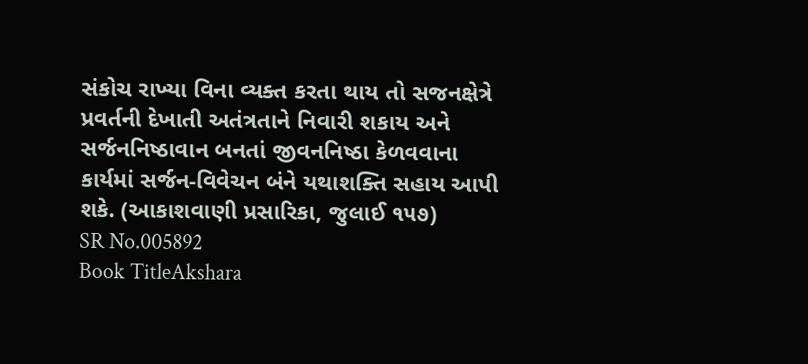સંકોચ રાખ્યા વિના વ્યક્ત કરતા થાય તો સજનક્ષેત્રે પ્રવર્તની દેખાતી અતંત્રતાને નિવારી શકાય અને સર્જનનિષ્ઠાવાન બનતાં જીવનનિષ્ઠા કેળવવાના કાર્યમાં સર્જન-વિવેચન બંને યથાશક્તિ સહાય આપી શકે. (આકાશવાણી પ્રસારિકા, જુલાઈ ૧૫૭)
SR No.005892
Book TitleAkshara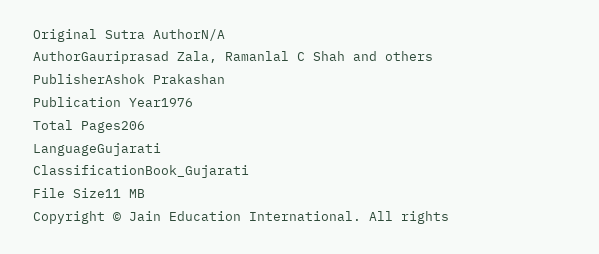Original Sutra AuthorN/A
AuthorGauriprasad Zala, Ramanlal C Shah and others
PublisherAshok Prakashan
Publication Year1976
Total Pages206
LanguageGujarati
ClassificationBook_Gujarati
File Size11 MB
Copyright © Jain Education International. All rights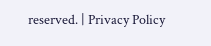reserved. | Privacy Policy